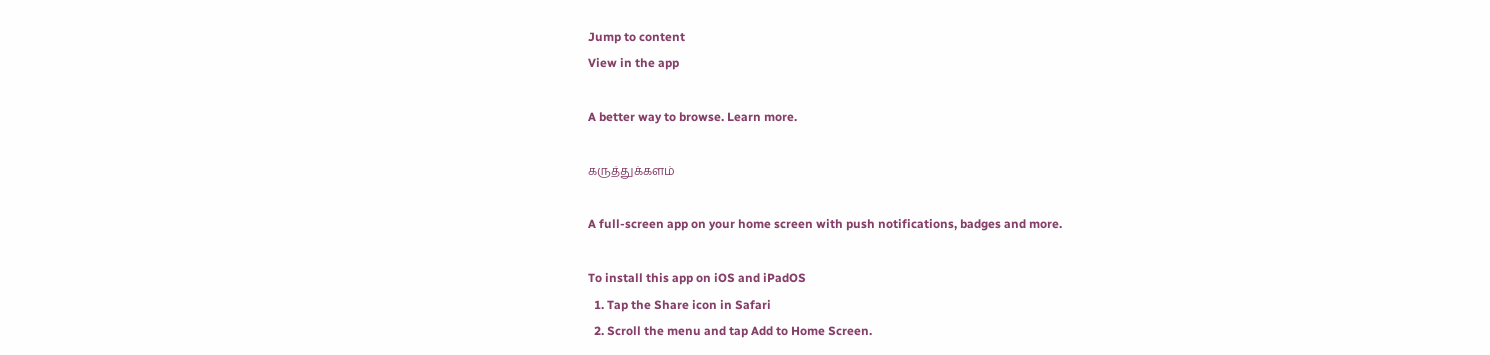Jump to content
View in the app

A better way to browse. Learn more.

கருத்துக்களம்

A full-screen app on your home screen with push notifications, badges and more.

To install this app on iOS and iPadOS
  1. Tap the Share icon in Safari
  2. Scroll the menu and tap Add to Home Screen.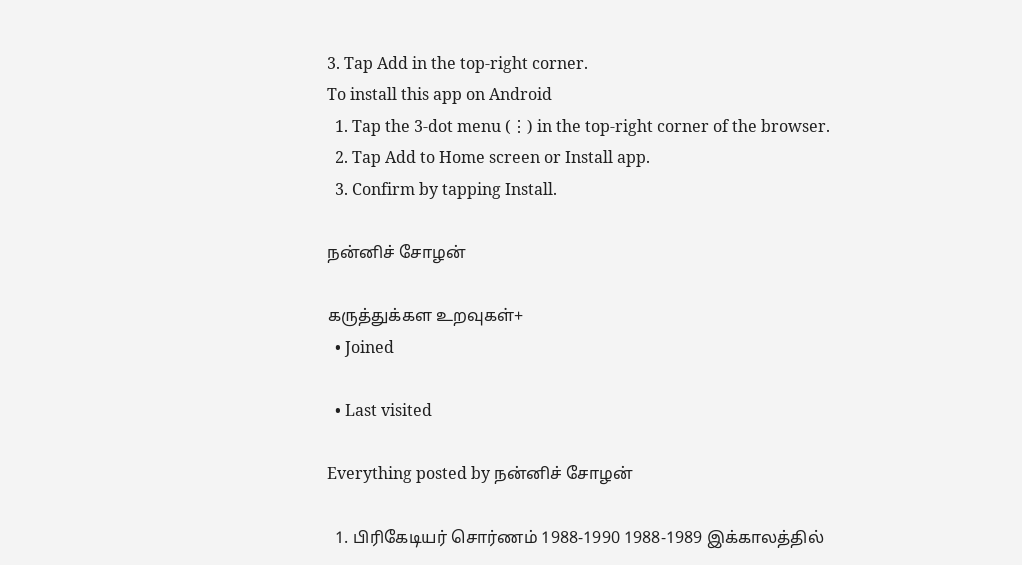3. Tap Add in the top-right corner.
To install this app on Android
  1. Tap the 3-dot menu (⋮) in the top-right corner of the browser.
  2. Tap Add to Home screen or Install app.
  3. Confirm by tapping Install.

நன்னிச் சோழன்

கருத்துக்கள உறவுகள்+
  • Joined

  • Last visited

Everything posted by நன்னிச் சோழன்

  1. பிரிகேடியர் சொர்ணம் 1988-1990 1988-1989 இக்காலத்தில்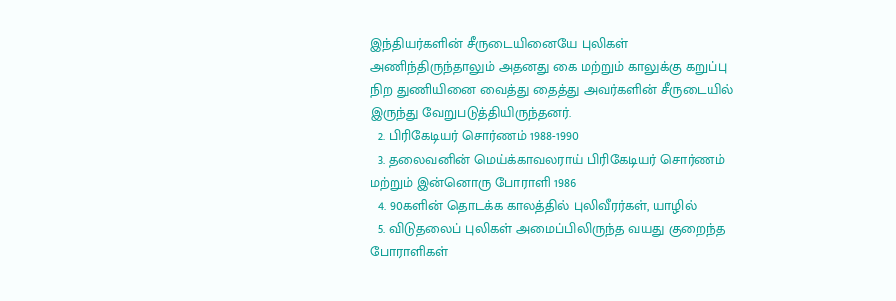இந்தியர்களின் சீருடையினையே புலிகள் அணிந்திருந்தாலும் அதனது கை மற்றும் காலுக்கு கறுப்பு நிற துணியினை வைத்து தைத்து அவர்களின் சீருடையில் இருந்து வேறுபடுத்தியிருந்தனர்.
  2. பிரிகேடியர் சொர்ணம் 1988-1990
  3. தலைவனின் மெய்க்காவலராய் பிரிகேடியர் சொர்ணம் மற்றும் இன்னொரு போராளி 1986
  4. 90களின் தொடக்க காலத்தில் புலிவீரர்கள், யாழில்
  5. விடுதலைப் புலிகள் அமைப்பிலிருந்த வயது குறைந்த போராளிகள்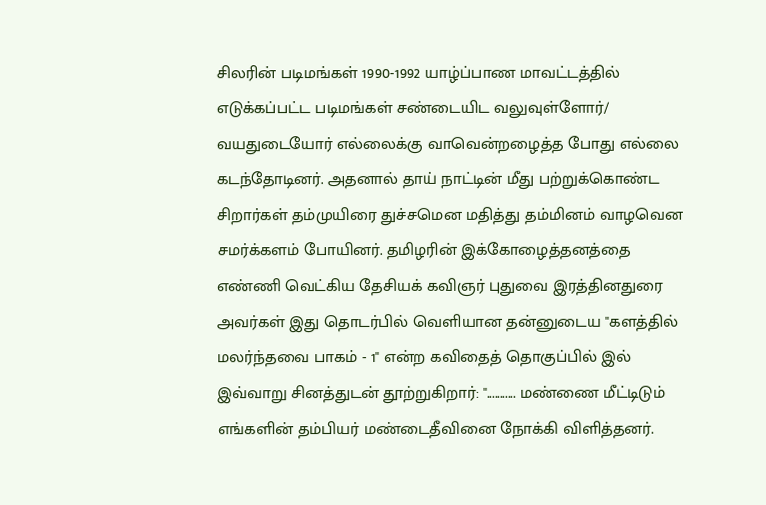சிலரின் படிமங்கள் 1990-1992 யாழ்ப்பாண மாவட்டத்தில் எடுக்கப்பட்ட படிமங்கள் சண்டையிட வலுவுள்ளோர்/ வயதுடையோர் எல்லைக்கு வாவென்றழைத்த போது எல்லை கடந்தோடினர். அதனால் தாய் நாட்டின் மீது பற்றுக்கொண்ட சிறார்கள் தம்முயிரை துச்சமென மதித்து தம்மினம் வாழவென சமர்க்களம் போயினர். தமிழரின் இக்கோழைத்தனத்தை எண்ணி வெட்கிய தேசியக் கவிஞர் புதுவை இரத்தினதுரை அவர்கள் இது தொடர்பில் வெளியான தன்னுடைய "களத்தில் மலர்ந்தவை பாகம் - 1" என்ற கவிதைத் தொகுப்பில் இல் இவ்வாறு சினத்துடன் தூற்றுகிறார்: "........... மண்ணை மீட்டிடும் எங்களின் தம்பியர் மண்டைதீவினை நோக்கி விளித்தனர்.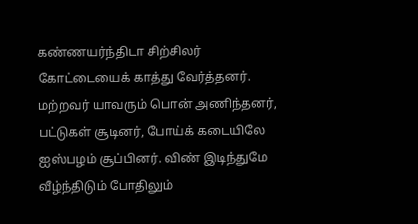கண்ணயர்ந்திடா சிற்சிலர் கோட்டையைக் காத்து வேர்த்தனர். மற்றவர் யாவரும் பொன் அணிந்தனர், பட்டுகள் சூடினர், போய்க் கடையிலே ஐஸ்பழம் சூப்பினர். விண் இடிந்துமே வீழ்ந்திடும் போதிலும்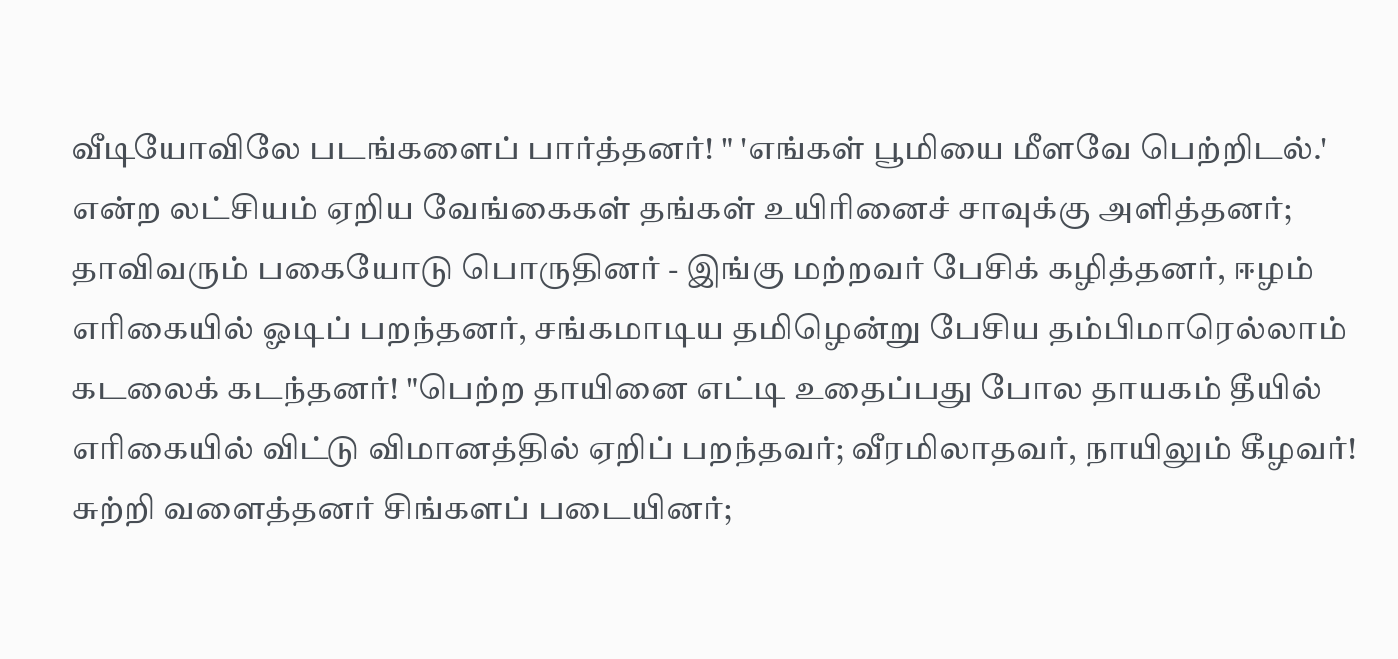வீடியோவிலே படங்களைப் பார்த்தனர்! " 'எங்கள் பூமியை மீளவே பெற்றிடல்.' என்ற லட்சியம் ஏறிய வேங்கைகள் தங்கள் உயிரினைச் சாவுக்கு அளித்தனர்; தாவிவரும் பகையோடு பொருதினர் - இங்கு மற்றவர் பேசிக் கழித்தனர், ஈழம் எரிகையில் ஓடிப் பறந்தனர், சங்கமாடிய தமிழென்று பேசிய தம்பிமாரெல்லாம் கடலைக் கடந்தனர்! "பெற்ற தாயினை எட்டி உதைப்பது போல தாயகம் தீயில் எரிகையில் விட்டு விமானத்தில் ஏறிப் பறந்தவர்; வீரமிலாதவர், நாயிலும் கீழவர்! சுற்றி வளைத்தனர் சிங்களப் படையினர்;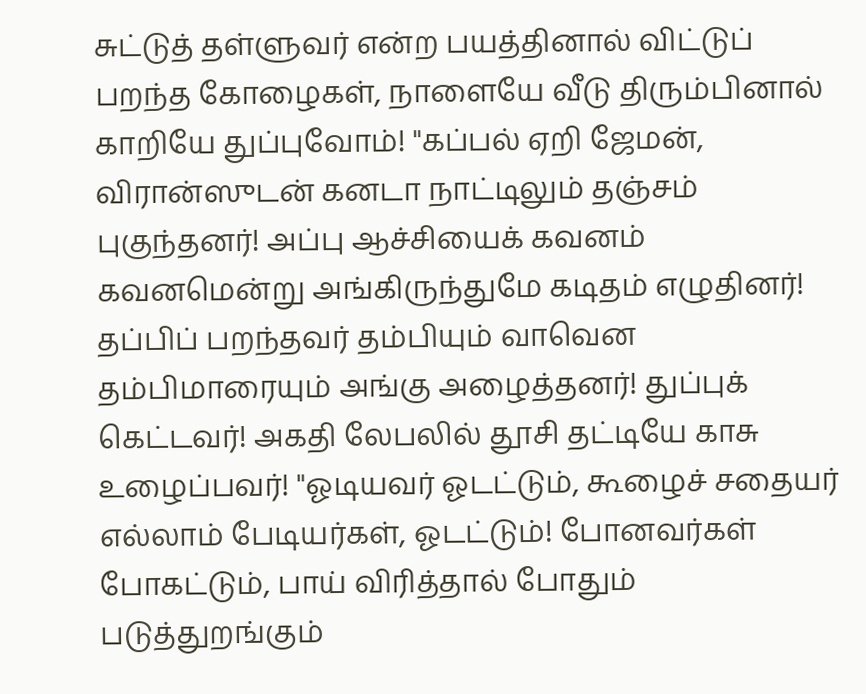சுட்டுத் தள்ளுவர் என்ற பயத்தினால் விட்டுப் பறந்த கோழைகள், நாளையே வீடு திரும்பினால் காறியே துப்புவோம்! "கப்பல் ஏறி ஜேமன், விரான்ஸுடன் கனடா நாட்டிலும் தஞ்சம் புகுந்தனர்! அப்பு ஆச்சியைக் கவனம் கவனமென்று அங்கிருந்துமே கடிதம் எழுதினர்! தப்பிப் பறந்தவர் தம்பியும் வாவென தம்பிமாரையும் அங்கு அழைத்தனர்! துப்புக் கெட்டவர்! அகதி லேபலில் தூசி தட்டியே காசு உழைப்பவர்! "ஓடியவர் ஓடட்டும், கூழைச் சதையர் எல்லாம் பேடியர்கள், ஓடட்டும்! போனவர்கள் போகட்டும், பாய் விரித்தால் போதும் படுத்துறங்கும்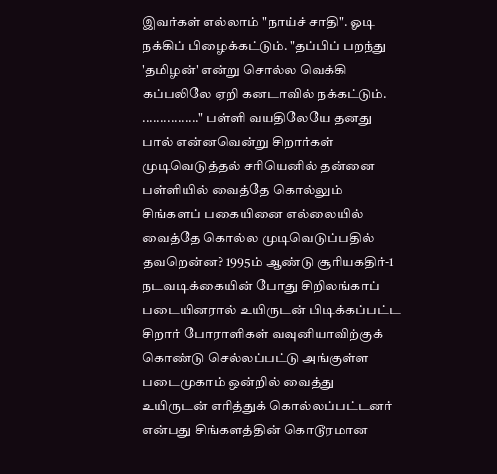இவர்கள் எல்லாம் "நாய்ச் சாதி". ஓடி நக்கிப் பிழைக்கட்டும். "தப்பிப் பறந்து 'தமிழன்' என்று சொல்ல வெக்கி கப்பலிலே ஏறி கனடாவில் நக்கட்டும். ................" பள்ளி வயதிலேயே தனது பால் என்னவென்று சிறார்கள் முடிவெடுத்தல் சரியெனில் தன்னை பள்ளியில் வைத்தே கொல்லும் சிங்களப் பகையினை எல்லையில் வைத்தே கொல்ல முடிவெடுப்பதில் தவறென்ன? 1995ம் ஆண்டு சூரியகதிர்-1 நடவடிக்கையின் போது சிறிலங்காப் படையினரால் உயிருடன் பிடிக்கப்பட்ட சிறார் போராளிகள் வவுனியாவிற்குக் கொண்டு செல்லப்பட்டு அங்குள்ள படைமுகாம் ஒன்றில் வைத்து உயிருடன் எரித்துக் கொல்லப்பட்டனர் என்பது சிங்களத்தின் கொடூரமான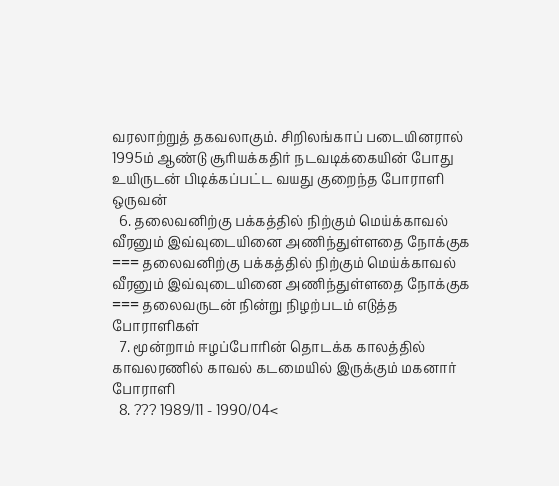வரலாற்றுத் தகவலாகும். சிறிலங்காப் படையினரால் 1995ம் ஆண்டு சூரியக்கதிர் நடவடிக்கையின் போது உயிருடன் பிடிக்கப்பட்ட வயது குறைந்த போராளி ஒருவன்
  6. தலைவனிற்கு பக்கத்தில் நிற்கும் மெய்க்காவல் வீரனும் இவ்வுடையினை அணிந்துள்ளதை நோக்குக === தலைவனிற்கு பக்கத்தில் நிற்கும் மெய்க்காவல் வீரனும் இவ்வுடையினை அணிந்துள்ளதை நோக்குக === தலைவருடன் நின்று நிழற்படம் எடுத்த போராளிகள்
  7. மூன்றாம் ஈழப்போரின் தொடக்க காலத்தில் காவலரணில் காவல் கடமையில் இருக்கும் மகனார் போராளி
  8. ??? 1989/11 - 1990/04<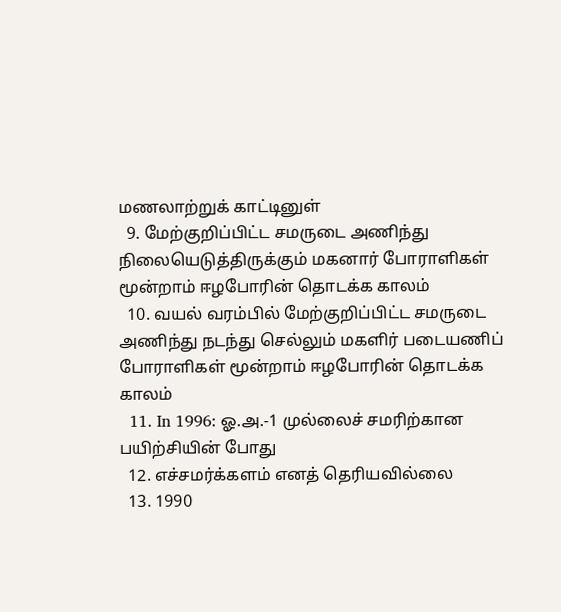மணலாற்றுக் காட்டினுள்
  9. மேற்குறிப்பிட்ட சமருடை அணிந்து நிலையெடுத்திருக்கும் மகனார் போராளிகள் மூன்றாம் ஈழபோரின் தொடக்க காலம்
  10. வயல் வரம்பில் மேற்குறிப்பிட்ட சமருடை அணிந்து நடந்து செல்லும் மகளிர் படையணிப் போராளிகள் மூன்றாம் ஈழபோரின் தொடக்க காலம்
  11. In 1996: ஓ.அ.-1 முல்லைச் சமரிற்கான பயிற்சியின் போது
  12. எச்சமர்க்களம் எனத் தெரியவில்லை
  13. 1990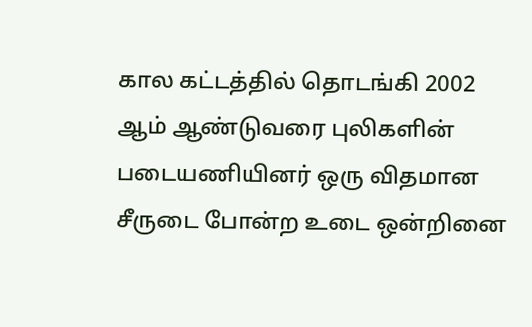கால கட்டத்தில் தொடங்கி 2002 ஆம் ஆண்டுவரை புலிகளின் படையணியினர் ஒரு விதமான சீருடை போன்ற உடை ஒன்றினை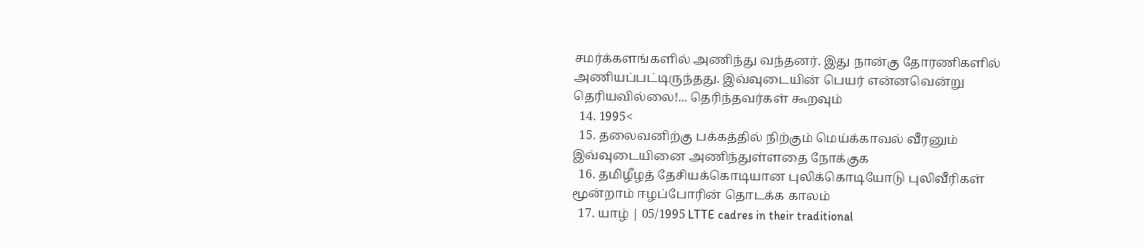சமர்க்களங்களில் அணிந்து வந்தனர். இது நான்கு தோரணிகளில் அணியப்பட்டிருந்தது. இவ்வுடையின் பெயர் என்னவென்று தெரியவில்லை!... தெரிந்தவர்கள் கூறவும்
  14. 1995<
  15. தலைவனிற்கு பக்கத்தில் நிற்கும் மெய்க்காவல் வீரனும் இவ்வுடையினை அணிந்துள்ளதை நோக்குக
  16. தமிழீழத் தேசியக்கொடியான புலிக்கொடியோடு புலிவீரிகள் மூன்றாம் ஈழப்போரின் தொடக்க காலம்
  17. யாழ் | 05/1995 LTTE cadres in their traditional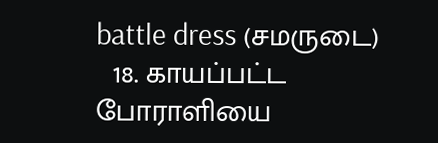battle dress (சமருடை)
  18. காயப்பட்ட போராளியை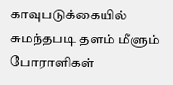காவுபடுக்கையில் சுமந்தபடி தளம் மீளும் போராளிகள்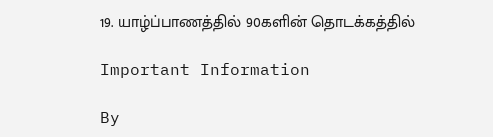19. யாழ்ப்பாணத்தில் 90களின் தொடக்கத்தில்

Important Information

By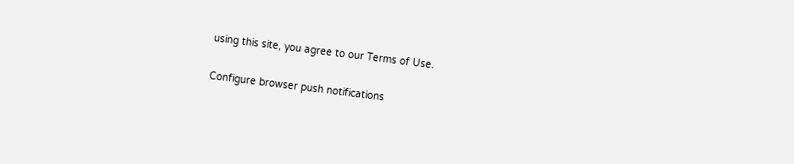using this site, you agree to our Terms of Use.

Configure browser push notifications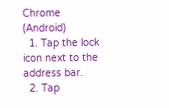Chrome (Android)
  1. Tap the lock icon next to the address bar.
  2. Tap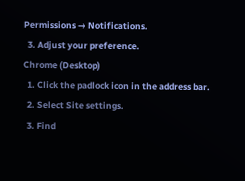Permissions → Notifications.
  3. Adjust your preference.
Chrome (Desktop)
  1. Click the padlock icon in the address bar.
  2. Select Site settings.
  3. Find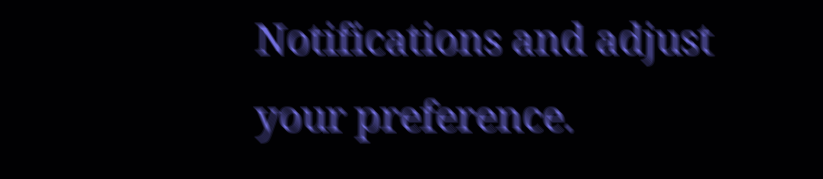Notifications and adjust your preference.